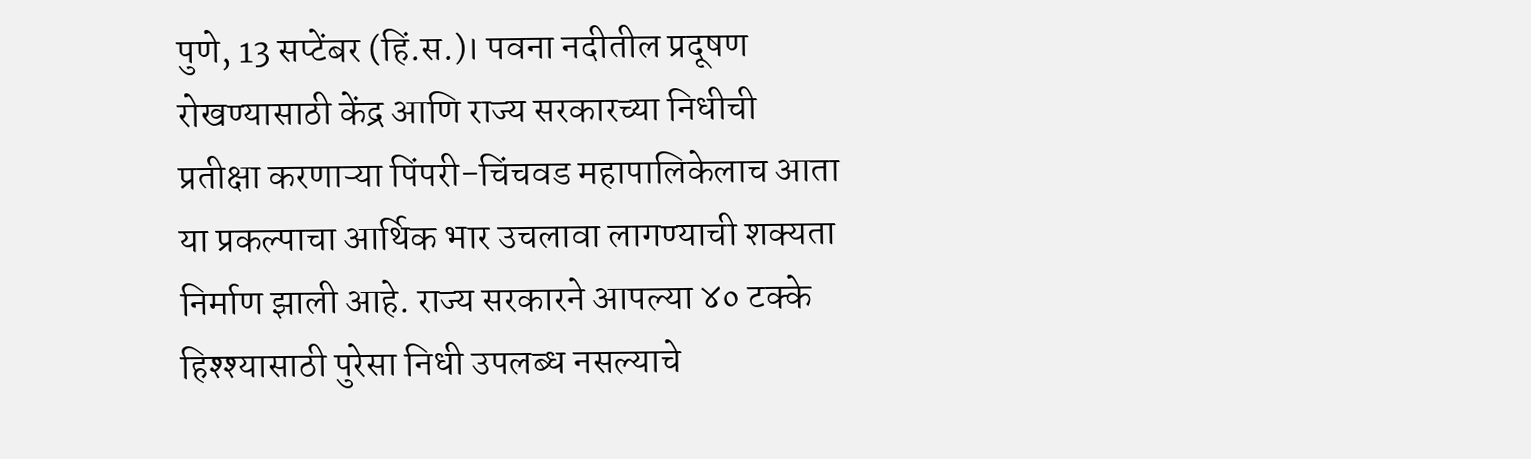पुणे, 13 सप्टेंबर (हिं.स.)। पवना नदीतील प्रदूषण रोखण्यासाठी केंद्र आणि राज्य सरकारच्या निधीची प्रतीक्षा करणाऱ्या पिंपरी-चिंचवड महापालिकेलाच आता या प्रकल्पाचा आर्थिक भार उचलावा लागण्याची शक्यता निर्माण झाली आहे. राज्य सरकारने आपल्या ४० टक्के हिश्श्यासाठी पुरेसा निधी उपलब्ध नसल्याचे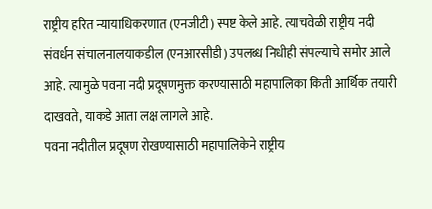राष्ट्रीय हरित न्यायाधिकरणात (एनजीटी) स्पष्ट केले आहे. त्याचवेळी राष्ट्रीय नदी संवर्धन संचालनालयाकडील (एनआरसीडी) उपलब्ध निधीही संपल्याचे समोर आले आहे. त्यामुळे पवना नदी प्रदूषणमुक्त करण्यासाठी महापालिका किती आर्थिक तयारी दाखवते, याकडे आता लक्ष लागले आहे.
पवना नदीतील प्रदूषण रोखण्यासाठी महापालिकेने राष्ट्रीय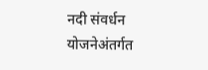नदी संवर्धन योजनेअंतर्गत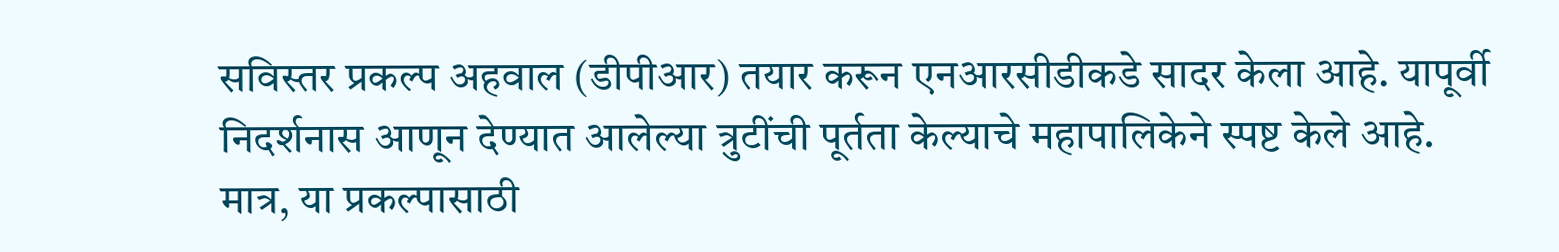सविस्तर प्रकल्प अहवाल (डीपीआर) तयार करून एनआरसीडीकडे सादर केला आहे. यापूर्वी निदर्शनास आणून देण्यात आलेल्या त्रुटींची पूर्तता केल्याचे महापालिकेने स्पष्ट केले आहे.
मात्र, या प्रकल्पासाठी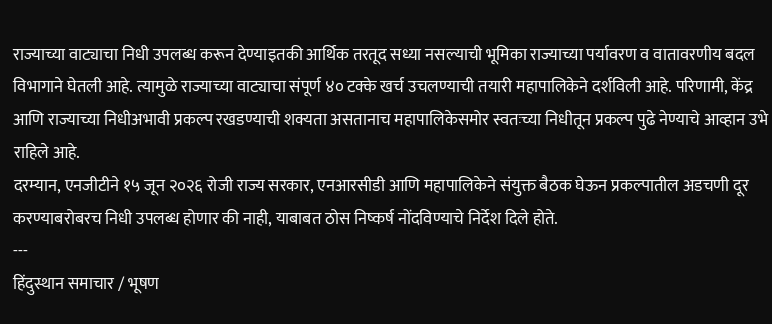राज्याच्या वाट्याचा निधी उपलब्ध करून देण्याइतकी आर्थिक तरतूद सध्या नसल्याची भूमिका राज्याच्या पर्यावरण व वातावरणीय बदल विभागाने घेतली आहे. त्यामुळे राज्याच्या वाट्याचा संपूर्ण ४० टक्के खर्च उचलण्याची तयारी महापालिकेने दर्शविली आहे. परिणामी, केंद्र आणि राज्याच्या निधीअभावी प्रकल्प रखडण्याची शक्यता असतानाच महापालिकेसमोर स्वतःच्या निधीतून प्रकल्प पुढे नेण्याचे आव्हान उभे राहिले आहे.
दरम्यान, एनजीटीने १५ जून २०२६ रोजी राज्य सरकार, एनआरसीडी आणि महापालिकेने संयुक्त बैठक घेऊन प्रकल्पातील अडचणी दूर करण्याबरोबरच निधी उपलब्ध होणार की नाही, याबाबत ठोस निष्कर्ष नोंदविण्याचे निर्देश दिले होते.
---
हिंदुस्थान समाचार / भूषण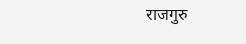राजगुरु